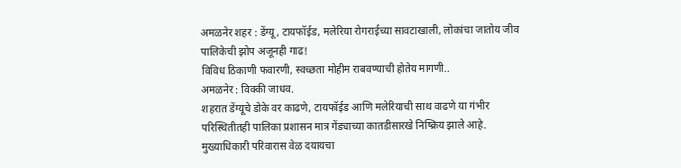अमळनेर शहर : डेंग्यू, टायफॉईड, मलेरिया रोगराईच्या सावटाखाली, लोकांचा जातोय जीव पालिकेची झोप अजूनही गाढ!
विविध ठिकाणी फवारणी, स्वच्छता मोहीम राबवण्याची होतेय मागणी..
अमळनेर : विक्की जाधव.
शहरात डेंग्यूचे डोके वर काढणे, टायफॉईड आणि मलेरियाची साथ वाढणे या गंभीर परिस्थितीतही पालिका प्रशासन मात्र गेंड्याच्या कातडीसारखे निष्क्रिय झाले आहे. मुख्याधिकारी परिवारास वेळ दयायचा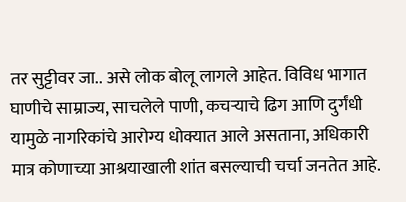तर सुट्टीवर जा.. असे लोक बोलू लागले आहेत. विविध भागात घाणीचे साम्राज्य, साचलेले पाणी, कचऱ्याचे ढिग आणि दुर्गंधी यामुळे नागरिकांचे आरोग्य धोक्यात आले असताना, अधिकारी मात्र कोणाच्या आश्रयाखाली शांत बसल्याची चर्चा जनतेत आहे.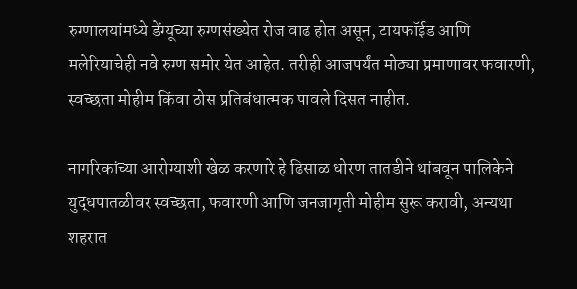रुग्णालयांमध्ये डेंग्यूच्या रुग्णसंख्येत रोज वाढ होत असून, टायफॉईड आणि मलेरियाचेही नवे रुग्ण समोर येत आहेत. तरीही आजपर्यंत मोठ्या प्रमाणावर फवारणी, स्वच्छता मोहीम किंवा ठोस प्रतिबंधात्मक पावले दिसत नाहीत.

नागरिकांच्या आरोग्याशी खेळ करणारे हे ढिसाळ धोरण तातडीने थांबवून पालिकेने युद्धपातळीवर स्वच्छता, फवारणी आणि जनजागृती मोहीम सुरू करावी, अन्यथा शहरात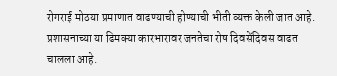रोगराई मोठया प्रमाणात वाढण्याची होण्याची भीती व्यक्त केली जात आहे. प्रशासनाच्या या ढिमक्या कारभारावर जनतेचा रोष दिवसेंदिवस वाढत चालला आहे.